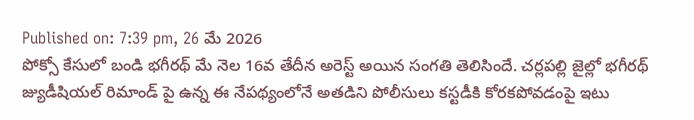Published on: 7:39 pm, 26 మే 2026
పోక్సో కేసులో బండి భగీరథ్ మే నెల 16వ తేదీన అరెస్ట్ అయిన సంగతి తెలిసిందే. చర్లపల్లి జైల్లో భగీరథ్ జ్యుడీషియల్ రిమాండ్ పై ఉన్న ఈ నేపథ్యంలోనే అతడిని పోలీసులు కస్టడీకి కోరకపోవడంపై ఇటు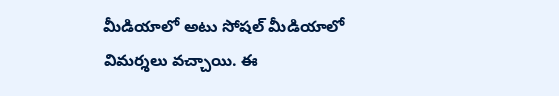మీడియాలో అటు సోషల్ మీడియాలో విమర్శలు వచ్చాయి. ఈ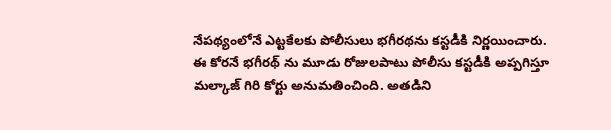నేపథ్యంలోనే ఎట్టకేలకు పోలీసులు భగీరథను కస్టడీకి నిర్ణయించారు.
ఈ కోరనే భగీరథ్ ను మూడు రోజులపాటు పోలీసు కస్టడీకి అప్పగిస్తూ మల్కాజ్ గిరి కోర్టు అనుమతించింది. అతడిని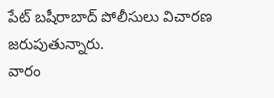పేట్ బషీరాబాద్ పోలీసులు విచారణ జరుపుతున్నారు.
వారం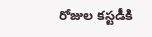రోజుల కస్టడీకి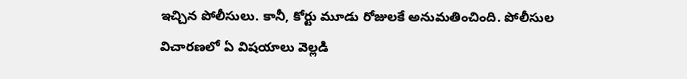ఇచ్చిన పోలీసులు. కానీ, కోర్టు మూడు రోజులకే అనుమతించింది. పోలీసుల విచారణలో ఏ విషయాలు వెల్లడి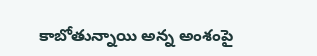కాబోతున్నాయి అన్న అంశంపై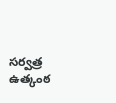సర్వత్ర ఉత్కంఠ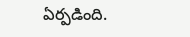ఏర్పడింది.